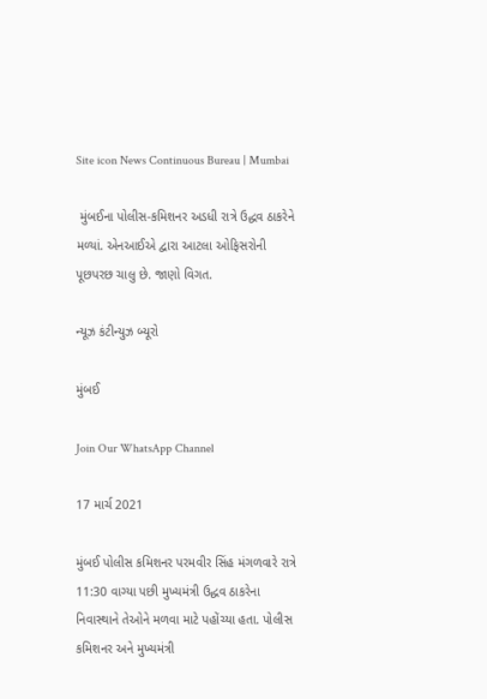Site icon News Continuous Bureau | Mumbai

 મુંબઈના પોલીસ-કમિશનર અડધી રાત્રે ઉદ્ધવ ઠાકરેને મળ્યાં. એનઆઈએ દ્વારા આટલા ઓફિસરોની પૂછપરછ ચાલુ છે. જાણો વિગત.

ન્યૂઝ કંટીન્યુઝ બ્યૂરો

મુંબઈ

Join Our WhatsApp Channel

17 માર્ચ 2021

મુંબઈ પોલીસ કમિશનર પરમવીર સિંહ મંગળવારે રાત્રે 11:30 વાગ્યા પછી મુખ્યમંત્રી ઉદ્ધવ ઠાકરેના નિવાસ્થાને તેઓને મળવા માટે પહોંચ્યા હતા. પોલીસ કમિશનર અને મુખ્યમંત્રી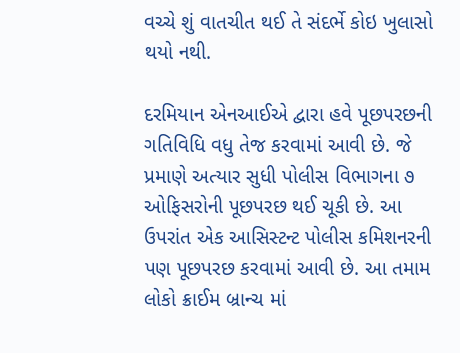વચ્ચે શું વાતચીત થઈ તે સંદર્ભે કોઇ ખુલાસો થયો નથી.

દરમિયાન એનઆઈએ દ્વારા હવે પૂછપરછની ગતિવિધિ વધુ તેજ કરવામાં આવી છે. જે પ્રમાણે અત્યાર સુધી પોલીસ વિભાગના ૭ ઓફિસરોની પૂછપરછ થઈ ચૂકી છે. આ ઉપરાંત એક આસિસ્ટન્ટ પોલીસ કમિશનરની પણ પૂછપરછ કરવામાં આવી છે. આ તમામ લોકો ક્રાઈમ બ્રાન્ચ માં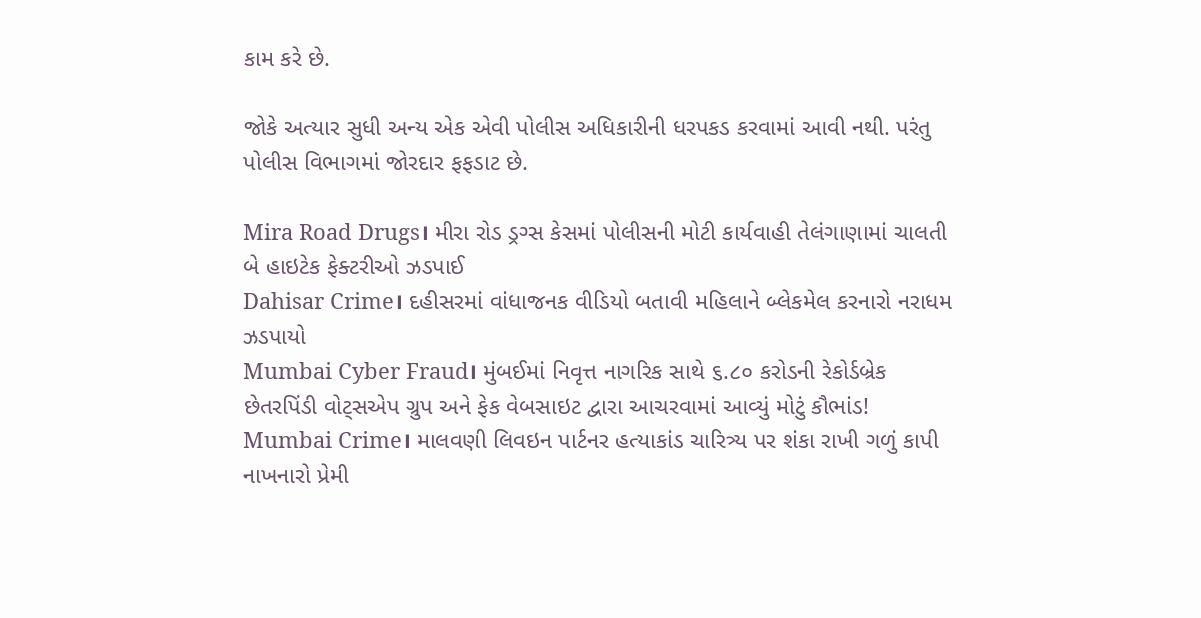કામ કરે છે.

જોકે અત્યાર સુધી અન્ય એક એવી પોલીસ અધિકારીની ધરપકડ કરવામાં આવી નથી. પરંતુ પોલીસ વિભાગમાં જોરદાર ફફડાટ છે.

Mira Road Drugs। મીરા રોડ ડ્રગ્સ કેસમાં પોલીસની મોટી કાર્યવાહી તેલંગાણામાં ચાલતી બે હાઇટેક ફેક્ટરીઓ ઝડપાઈ
Dahisar Crime। દહીસરમાં વાંધાજનક વીડિયો બતાવી મહિલાને બ્લેકમેલ કરનારો નરાધમ ઝડપાયો
Mumbai Cyber Fraud। મુંબઈમાં નિવૃત્ત નાગરિક સાથે ૬.૮૦ કરોડની રેકોર્ડબ્રેક છેતરપિંડી વોટ્સએપ ગ્રુપ અને ફેક વેબસાઇટ દ્વારા આચરવામાં આવ્યું મોટું કૌભાંડ!
Mumbai Crime। માલવણી લિવઇન પાર્ટનર હત્યાકાંડ ચારિત્ર્ય પર શંકા રાખી ગળું કાપી નાખનારો પ્રેમી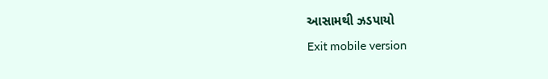આસામથી ઝડપાયો
Exit mobile version